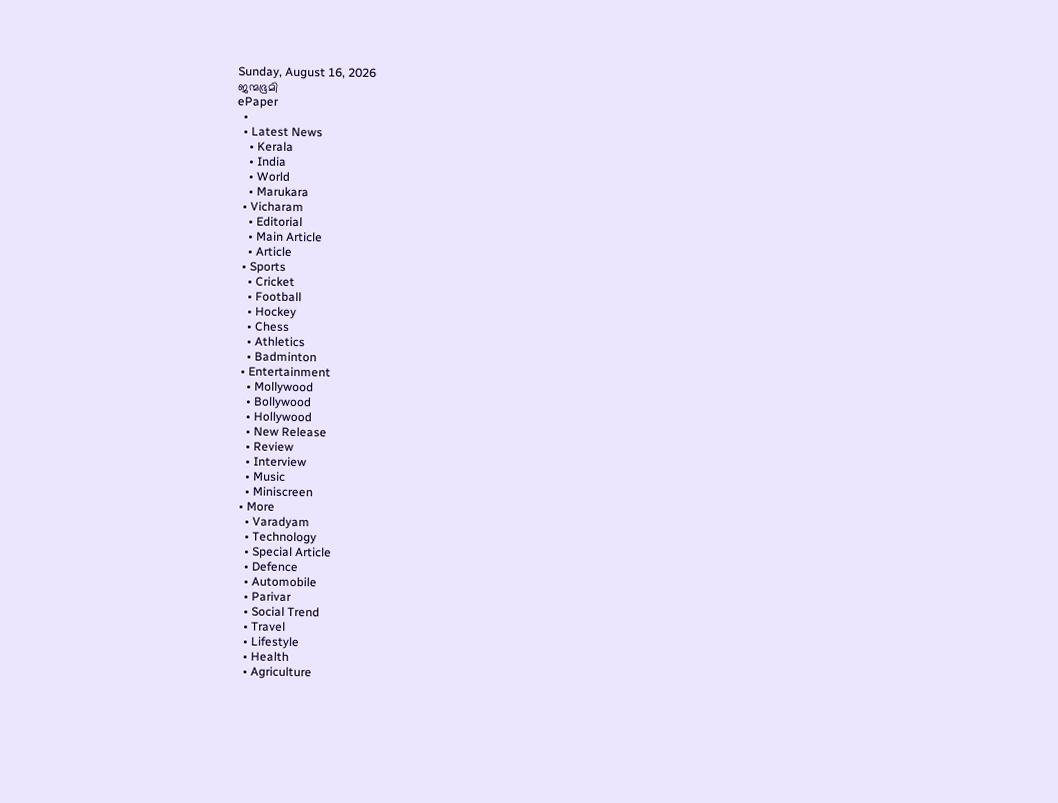Sunday, August 16, 2026
ജന്മഭൂമി
ePaper
  •
  • Latest News
    • Kerala
    • India
    • World
    • Marukara
  • Vicharam
    • Editorial
    • Main Article
    • Article
  • Sports
    • Cricket
    • Football
    • Hockey
    • Chess
    • Athletics
    • Badminton
  • Entertainment
    • Mollywood
    • Bollywood
    • Hollywood
    • New Release
    • Review
    • Interview
    • Music
    • Miniscreen
  • More
    • Varadyam
    • Technology
    • Special Article
    • Defence
    • Automobile
    • Parivar
    • Social Trend
    • Travel
    • Lifestyle
    • Health
    • Agriculture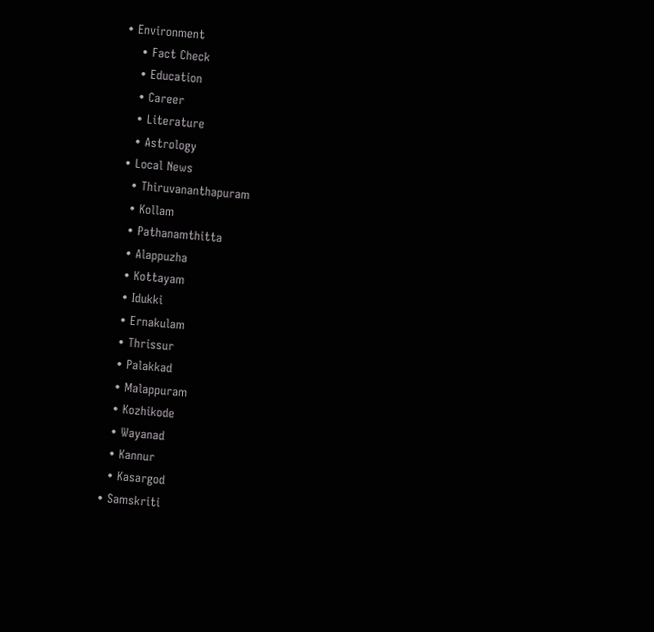• Environment
    • Fact Check
    • Education
    • Career
    • Literature
    • Astrology
  • Local News
    • Thiruvananthapuram
    • Kollam
    • Pathanamthitta
    • Alappuzha
    • Kottayam
    • Idukki
    • Ernakulam
    • Thrissur
    • Palakkad
    • Malappuram
    • Kozhikode
    • Wayanad
    • Kannur
    • Kasargod
  • Samskriti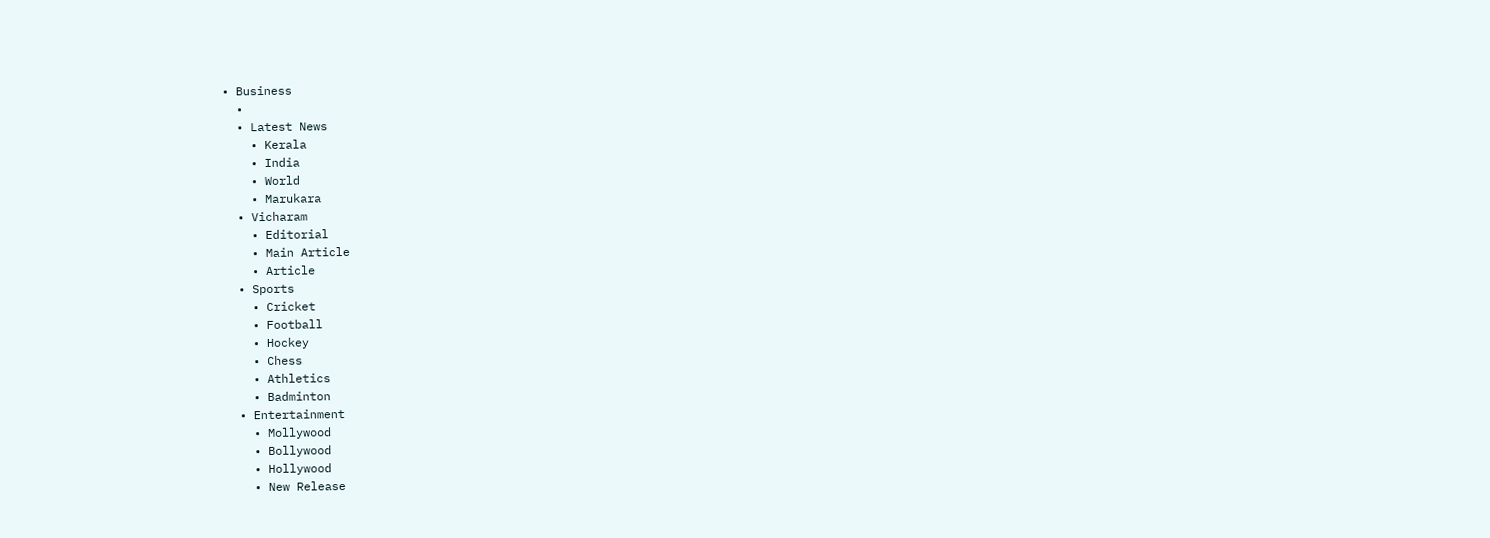• Business
  •
  • Latest News
    • Kerala
    • India
    • World
    • Marukara
  • Vicharam
    • Editorial
    • Main Article
    • Article
  • Sports
    • Cricket
    • Football
    • Hockey
    • Chess
    • Athletics
    • Badminton
  • Entertainment
    • Mollywood
    • Bollywood
    • Hollywood
    • New Release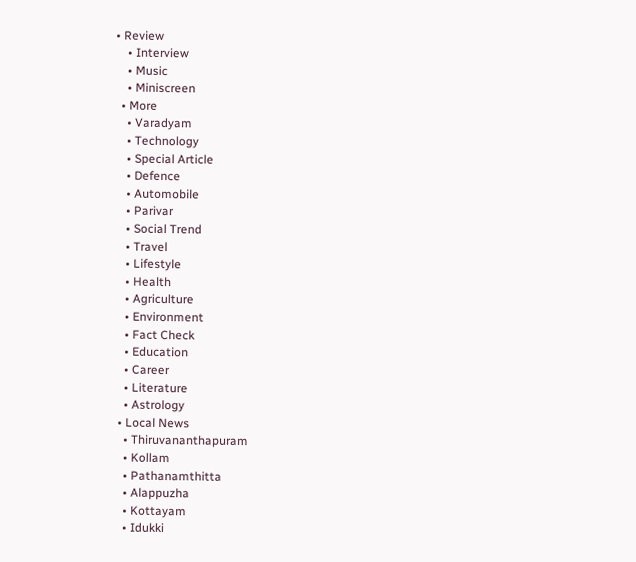• Review
    • Interview
    • Music
    • Miniscreen
  • More
    • Varadyam
    • Technology
    • Special Article
    • Defence
    • Automobile
    • Parivar
    • Social Trend
    • Travel
    • Lifestyle
    • Health
    • Agriculture
    • Environment
    • Fact Check
    • Education
    • Career
    • Literature
    • Astrology
  • Local News
    • Thiruvananthapuram
    • Kollam
    • Pathanamthitta
    • Alappuzha
    • Kottayam
    • Idukki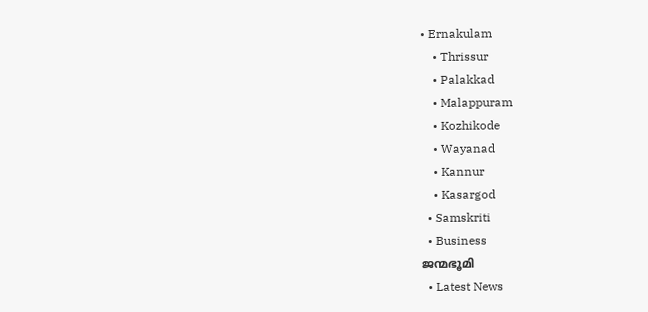• Ernakulam
    • Thrissur
    • Palakkad
    • Malappuram
    • Kozhikode
    • Wayanad
    • Kannur
    • Kasargod
  • Samskriti
  • Business
ജന്മഭൂമി
  • Latest News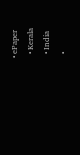• ePaper
  • Kerala
  • India
  •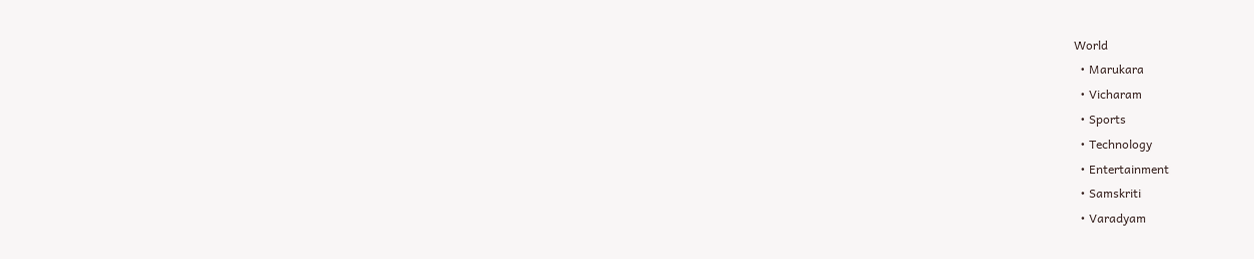World
  • Marukara
  • Vicharam
  • Sports
  • Technology
  • Entertainment
  • Samskriti
  • Varadyam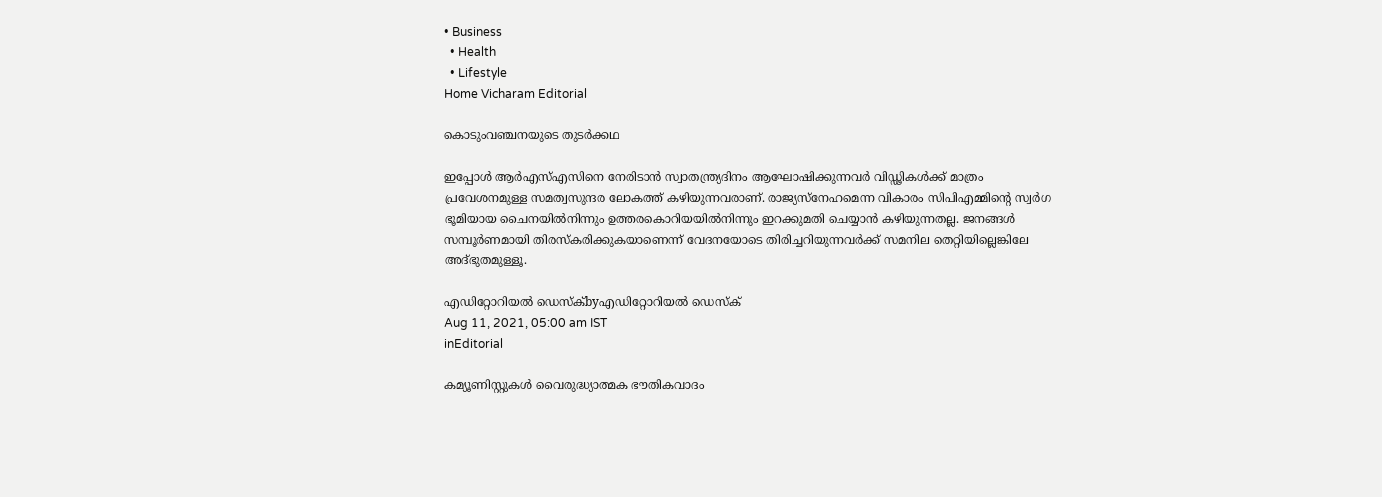• Business
  • Health
  • Lifestyle
Home Vicharam Editorial

കൊടുംവഞ്ചനയുടെ തുടര്‍ക്കഥ

ഇപ്പോള്‍ ആര്‍എസ്എസിനെ നേരിടാന്‍ സ്വാതന്ത്ര്യദിനം ആഘോഷിക്കുന്നവര്‍ വിഡ്ഢികള്‍ക്ക് മാത്രം പ്രവേശനമുള്ള സമത്വസുന്ദര ലോകത്ത് കഴിയുന്നവരാണ്. രാജ്യസ്‌നേഹമെന്ന വികാരം സിപിഎമ്മിന്റെ സ്വര്‍ഗ ഭൂമിയായ ചൈനയില്‍നിന്നും ഉത്തരകൊറിയയില്‍നിന്നും ഇറക്കുമതി ചെയ്യാന്‍ കഴിയുന്നതല്ല. ജനങ്ങള്‍ സമ്പൂര്‍ണമായി തിരസ്‌കരിക്കുകയാണെന്ന് വേദനയോടെ തിരിച്ചറിയുന്നവര്‍ക്ക് സമനില തെറ്റിയില്ലെങ്കിലേ അദ്ഭുതമുള്ളൂ.

എഡിറ്റോറിയൽ ഡെസ്ക്byഎഡിറ്റോറിയൽ ഡെസ്ക്
Aug 11, 2021, 05:00 am IST
inEditorial

കമ്യൂണിസ്റ്റുകള്‍ വൈരുദ്ധ്യാത്മക ഭൗതികവാദം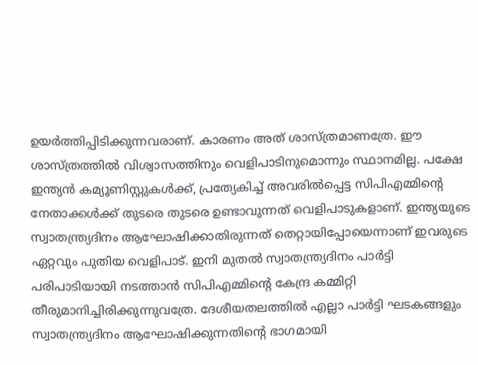ഉയര്‍ത്തിപ്പിടിക്കുന്നവരാണ്. കാരണം അത് ശാസ്ത്രമാണത്രേ. ഈ ശാസ്ത്രത്തില്‍ വിശ്വാസത്തിനും വെളിപാടിനുമൊന്നും സ്ഥാനമില്ല. പക്ഷേ ഇന്ത്യന്‍ കമ്യൂണിസ്റ്റുകള്‍ക്ക്, പ്രത്യേകിച്ച് അവരില്‍പ്പെട്ട സിപിഎമ്മിന്റെ നേതാക്കള്‍ക്ക് തുടരെ തുടരെ ഉണ്ടാവുന്നത് വെളിപാടുകളാണ്. ഇന്ത്യയുടെ സ്വാതന്ത്ര്യദിനം ആഘോഷിക്കാതിരുന്നത് തെറ്റായിപ്പോയെന്നാണ് ഇവരുടെ ഏറ്റവും പുതിയ വെളിപാട്. ഇനി മുതല്‍ സ്വാതന്ത്ര്യദിനം പാര്‍ട്ടി പരിപാടിയായി നടത്താന്‍ സിപിഎമ്മിന്റെ കേന്ദ്ര കമ്മിറ്റി തീരുമാനിച്ചിരിക്കുന്നുവത്രേ. ദേശീയതലത്തില്‍ എല്ലാ പാര്‍ട്ടി ഘടകങ്ങളും സ്വാതന്ത്ര്യദിനം ആഘോഷിക്കുന്നതിന്റെ ഭാഗമായി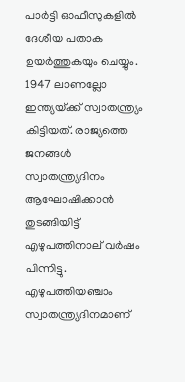പാര്‍ട്ടി ഓഫീസുകളില്‍ ദേശീയ പതാക ഉയര്‍ത്തുകയും ചെയ്യും. 1947 ലാണല്ലോ ഇന്ത്യയ്‌ക്ക് സ്വാതന്ത്ര്യം കിട്ടിയത്. രാജ്യത്തെ ജനങ്ങള്‍ സ്വാതന്ത്ര്യദിനം ആഘോഷിക്കാന്‍ തുടങ്ങിയിട്ട് എഴുപത്തിനാല് വര്‍ഷം പിന്നിട്ടു. എഴുപത്തിയഞ്ചാം സ്വാതന്ത്ര്യദിനമാണ്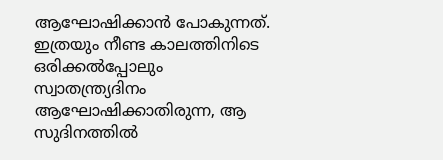ആഘോഷിക്കാന്‍ പോകുന്നത്. ഇത്രയും നീണ്ട കാലത്തിനിടെ ഒരിക്കല്‍പ്പോലും സ്വാതന്ത്ര്യദിനം ആഘോഷിക്കാതിരുന്ന, ആ സുദിനത്തില്‍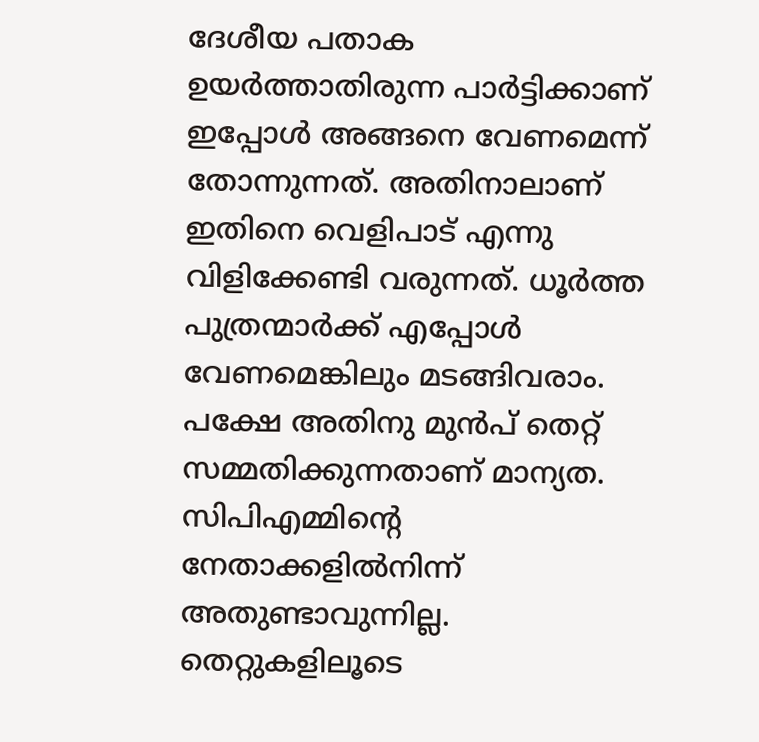ദേശീയ പതാക ഉയര്‍ത്താതിരുന്ന പാര്‍ട്ടിക്കാണ് ഇപ്പോള്‍ അങ്ങനെ വേണമെന്ന് തോന്നുന്നത്. അതിനാലാണ്  ഇതിനെ വെളിപാട് എന്നു വിളിക്കേണ്ടി വരുന്നത്. ധൂര്‍ത്ത പുത്രന്മാര്‍ക്ക് എപ്പോള്‍ വേണമെങ്കിലും മടങ്ങിവരാം. പക്ഷേ അതിനു മുന്‍പ് തെറ്റ് സമ്മതിക്കുന്നതാണ് മാന്യത. സിപിഎമ്മിന്റെ നേതാക്കളില്‍നിന്ന് അതുണ്ടാവുന്നില്ല. തെറ്റുകളിലൂടെ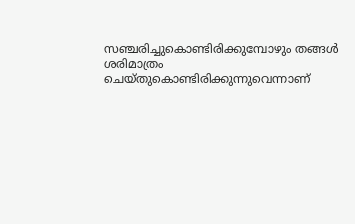സഞ്ചരിച്ചുകൊണ്ടിരിക്കുമ്പോഴും തങ്ങള്‍ ശരിമാത്രം ചെയ്തുകൊണ്ടിരിക്കുന്നുവെന്നാണ്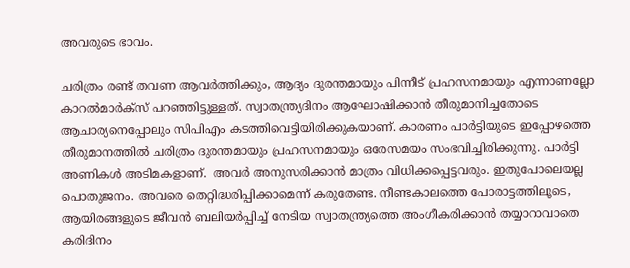അവരുടെ ഭാവം.

ചരിത്രം രണ്ട് തവണ ആവര്‍ത്തിക്കും, ആദ്യം ദുരന്തമായും പിന്നീട് പ്രഹസനമായും എന്നാണല്ലോ കാറല്‍മാര്‍ക്‌സ് പറഞ്ഞിട്ടുള്ളത്. സ്വാതന്ത്ര്യദിനം ആഘോഷിക്കാന്‍ തീരുമാനിച്ചതോടെ  ആചാര്യനെപ്പോലും സിപിഎം കടത്തിവെട്ടിയിരിക്കുകയാണ്. കാരണം പാര്‍ട്ടിയുടെ ഇപ്പോഴത്തെ തീരുമാനത്തില്‍ ചരിത്രം ദുരന്തമായും പ്രഹസനമായും ഒരേസമയം സംഭവിച്ചിരിക്കുന്നു. പാര്‍ട്ടി അണികള്‍ അടിമകളാണ്.  അവര്‍ അനുസരിക്കാന്‍ മാത്രം വിധിക്കപ്പെട്ടവരും. ഇതുപോലെയല്ല പൊതുജനം. അവരെ തെറ്റിദ്ധരിപ്പിക്കാമെന്ന് കരുതേണ്ട. നീണ്ടകാലത്തെ പോരാട്ടത്തിലൂടെ, ആയിരങ്ങളുടെ ജീവന്‍ ബലിയര്‍പ്പിച്ച് നേടിയ സ്വാതന്ത്ര്യത്തെ അംഗീകരിക്കാന്‍ തയ്യാറാവാതെ കരിദിനം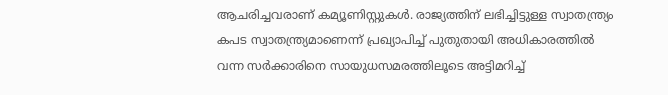ആചരിച്ചവരാണ് കമ്യൂണിസ്റ്റുകള്‍. രാജ്യത്തിന് ലഭിച്ചിട്ടുള്ള സ്വാതന്ത്ര്യം കപട സ്വാതന്ത്ര്യമാണെന്ന് പ്രഖ്യാപിച്ച് പുതുതായി അധികാരത്തില്‍ വന്ന സര്‍ക്കാരിനെ സായുധസമരത്തിലൂടെ അട്ടിമറിച്ച്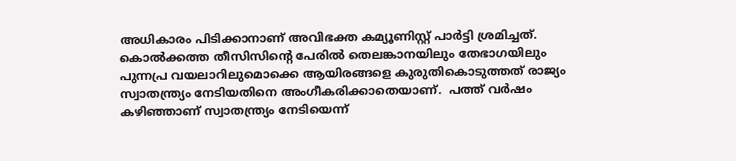അധികാരം പിടിക്കാനാണ് അവിഭക്ത കമ്യൂണിസ്റ്റ് പാര്‍ട്ടി ശ്രമിച്ചത്. കൊല്‍ക്കത്ത തീസിസിന്റെ പേരില്‍ തെലങ്കാനയിലും തേഭാഗയിലും പുന്നപ്ര വയലാറിലുമൊക്കെ ആയിരങ്ങളെ കുരുതികൊടുത്തത് രാജ്യം സ്വാതന്ത്ര്യം നേടിയതിനെ അംഗീകരിക്കാതെയാണ്.  പത്ത് വര്‍ഷം കഴിഞ്ഞാണ് സ്വാതന്ത്ര്യം നേടിയെന്ന്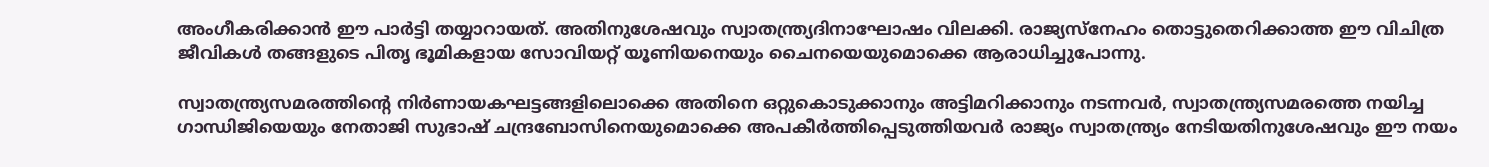അംഗീകരിക്കാന്‍ ഈ പാര്‍ട്ടി തയ്യാറായത്. അതിനുശേഷവും സ്വാതന്ത്ര്യദിനാഘോഷം വിലക്കി. രാജ്യസ്‌നേഹം തൊട്ടുതെറിക്കാത്ത ഈ വിചിത്ര ജീവികള്‍ തങ്ങളുടെ പിതൃ ഭൂമികളായ സോവിയറ്റ് യൂണിയനെയും ചൈനയെയുമൊക്കെ ആരാധിച്ചുപോന്നു.

സ്വാതന്ത്ര്യസമരത്തിന്റെ നിര്‍ണായകഘട്ടങ്ങളിലൊക്കെ അതിനെ ഒറ്റുകൊടുക്കാനും അട്ടിമറിക്കാനും നടന്നവര്‍, സ്വാതന്ത്ര്യസമരത്തെ നയിച്ച ഗാന്ധിജിയെയും നേതാജി സുഭാഷ് ചന്ദ്രബോസിനെയുമൊക്കെ അപകീര്‍ത്തിപ്പെടുത്തിയവര്‍ രാജ്യം സ്വാതന്ത്ര്യം നേടിയതിനുശേഷവും ഈ നയം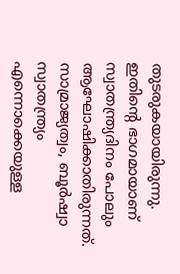തുടരുകയായിരുന്നു. ഇതിന്റെ ഭാഗമായാണ് സ്വാതന്ത്ര്യദിനം പോലും ആഘോഷിക്കാതിരുന്നത്. സാമ്രാജ്യത്വം, ബൂര്‍ഷ്വാ സ്വാതന്ത്ര്യം എന്നൊക്കെയുള്ള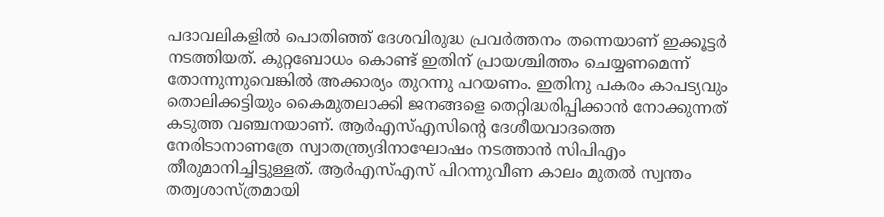പദാവലികളില്‍ പൊതിഞ്ഞ് ദേശവിരുദ്ധ പ്രവര്‍ത്തനം തന്നെയാണ് ഇക്കൂട്ടര്‍ നടത്തിയത്. കുറ്റബോധം കൊണ്ട് ഇതിന് പ്രായശ്ചിത്തം ചെയ്യണമെന്ന് തോന്നുന്നുവെങ്കില്‍ അക്കാര്യം തുറന്നു പറയണം. ഇതിനു പകരം കാപട്യവും തൊലിക്കട്ടിയും കൈമുതലാക്കി ജനങ്ങളെ തെറ്റിദ്ധരിപ്പിക്കാന്‍ നോക്കുന്നത് കടുത്ത വഞ്ചനയാണ്. ആര്‍എസ്എസിന്റെ ദേശീയവാദത്തെ നേരിടാനാണത്രേ സ്വാതന്ത്ര്യദിനാഘോഷം നടത്താന്‍ സിപിഎം തീരുമാനിച്ചിട്ടുള്ളത്. ആര്‍എസ്എസ് പിറന്നുവീണ കാലം മുതല്‍ സ്വന്തം തത്വശാസ്ത്രമായി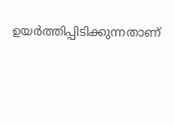ഉയര്‍ത്തിപ്പിടിക്കുന്നതാണ്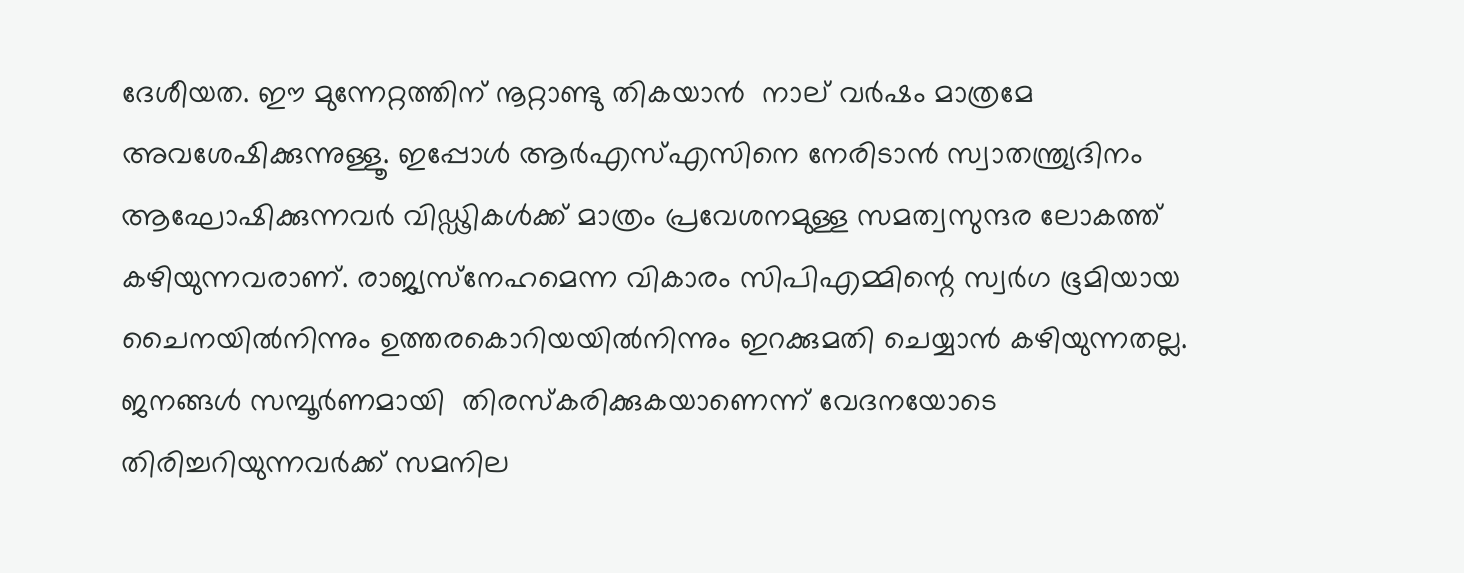ദേശീയത. ഈ മുന്നേറ്റത്തിന് നൂറ്റാണ്ടു തികയാന്‍  നാല് വര്‍ഷം മാത്രമേ അവശേഷിക്കുന്നുള്ളൂ. ഇപ്പോള്‍ ആര്‍എസ്എസിനെ നേരിടാന്‍ സ്വാതന്ത്ര്യദിനം ആഘോഷിക്കുന്നവര്‍ വിഡ്ഢികള്‍ക്ക് മാത്രം പ്രവേശനമുള്ള സമത്വസുന്ദര ലോകത്ത് കഴിയുന്നവരാണ്. രാജ്യസ്‌നേഹമെന്ന വികാരം സിപിഎമ്മിന്റെ സ്വര്‍ഗ ഭൂമിയായ ചൈനയില്‍നിന്നും ഉത്തരകൊറിയയില്‍നിന്നും ഇറക്കുമതി ചെയ്യാന്‍ കഴിയുന്നതല്ല. ജനങ്ങള്‍ സമ്പൂര്‍ണമായി  തിരസ്‌കരിക്കുകയാണെന്ന് വേദനയോടെ തിരിച്ചറിയുന്നവര്‍ക്ക് സമനില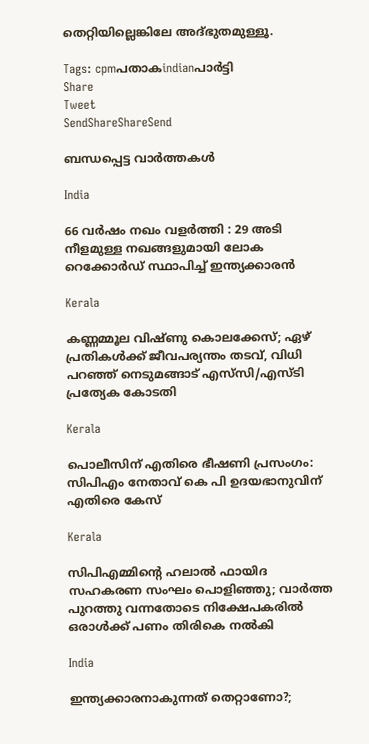തെറ്റിയില്ലെങ്കിലേ അദ്ഭുതമുള്ളൂ.

Tags: cpmപതാകindianപാര്‍ട്ടി
Share
Tweet
SendShareShareSend

ബന്ധപ്പെട്ട വാര്‍ത്തകള്‍

India

66 വർഷം നഖം വളർത്തി : 29 അടി നീളമുള്ള നഖങ്ങളുമായി ലോക റെക്കോർഡ് സ്ഥാപിച്ച് ഇന്ത്യക്കാരൻ

Kerala

കണ്ണമ്മൂല വിഷ്‌ണു കൊലക്കേസ്; ഏഴ് പ്രതികൾക്ക് ജീവപര്യന്തം തടവ്, വിധി പറഞ്ഞ് നെടുമങ്ങാട് എസ്‌സി/എസ്‌ടി പ്രത്യേക കോടതി

Kerala

പൊലീസിന് എതിരെ ഭീഷണി പ്രസംഗം: സിപിഎം നേതാവ് കെ പി ഉദയഭാനുവിന് എതിരെ കേസ്

Kerala

സിപിഎമ്മിന്റെ ഹലാല്‍ ഫായിദ സഹകരണ സംഘം പൊളിഞ്ഞു; വാർത്ത പുറത്തു വന്നതോടെ നിക്ഷേപകരിൽ ഒരാൾക്ക് പണം തിരികെ നൽകി

India

ഇന്ത്യക്കാരനാകുന്നത് തെറ്റാണോ?;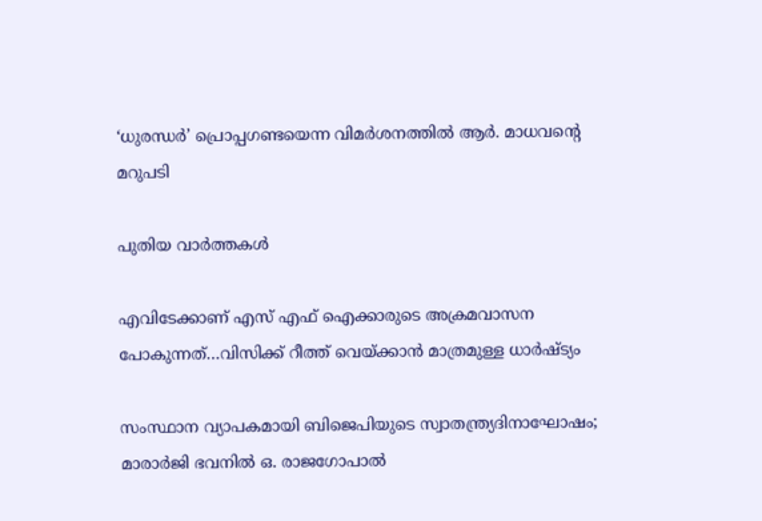‘ധുരന്ധര്‍’ പ്രൊപ്പഗണ്ടയെന്ന വിമര്‍ശനത്തില്‍ ആര്‍. മാധവന്റെ മറുപടി

പുതിയ വാര്‍ത്തകള്‍

എവിടേക്കാണ് എസ് എഫ് ഐക്കാരുടെ അക്രമവാസന പോകുന്നത്…വിസിക്ക് റീത്ത് വെയ്‌ക്കാന്‍ മാത്രമുള്ള ധാര്‍ഷ്ട്യം

സംസ്ഥാന വ്യാപകമായി ബിജെപിയുടെ സ്വാതന്ത്ര്യദിനാഘോഷം; മാരാർജി ഭവനിൽ ഒ. രാജഗോപാൽ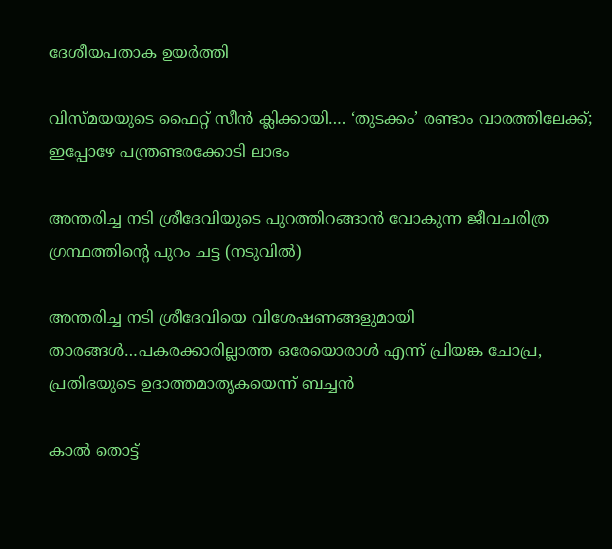ദേശീയപതാക ഉയർത്തി

വിസ്‍മയയുടെ ഫൈറ്റ് സീന്‍ ക്ലിക്കായി…. ‘തുടക്കം’ രണ്ടാം വാരത്തിലേക്ക്; ഇപ്പോഴേ പന്ത്രണ്ടരക്കോടി ലാഭം

അന്തരിച്ച നടി ശ്രീദേവിയുടെ പുറത്തിറങ്ങാന്‍ വോകുന്ന ജീവചരിത്ര ഗ്രന്ഥത്തിന്‍റെ പുറം ചട്ട (നടുവില്‍)

അന്തരിച്ച നടി ശ്രീദേവിയെ വിശേഷണങ്ങളുമായി താരങ്ങള്‍…പകരക്കാരില്ലാത്ത ഒരേയൊരാള്‍ എന്ന് പ്രിയങ്ക ചോപ്ര, പ്രതിഭയുടെ ഉദാത്തമാതൃകയെന്ന് ബച്ചന്‍

കാൽ തൊട്ട്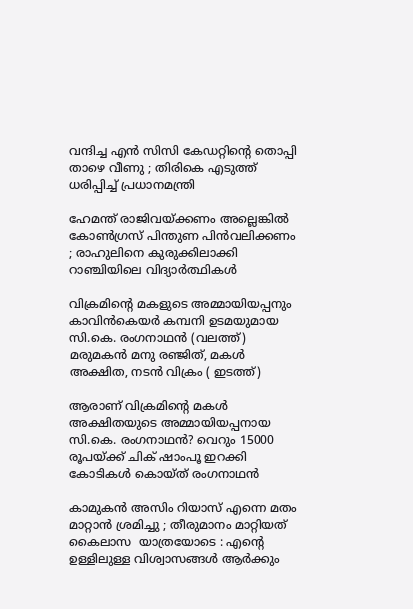വന്ദിച്ച എൻ സിസി കേഡറ്റിന്റെ തൊപ്പി താഴെ വീണു ; തിരികെ എടുത്ത് ധരിപ്പിച്ച് പ്രധാനമന്ത്രി

ഹേമന്ത് രാജിവയ്‌ക്കണം അല്ലെങ്കിൽ കോൺഗ്രസ് പിന്തുണ പിൻവലിക്കണം ; രാഹുലിനെ കുരുക്കിലാക്കി റാഞ്ചിയിലെ വിദ്യാർത്ഥികൾ

വിക്രമിന്‍റെ മകളുടെ അമ്മായിയപ്പനും കാവിന്‍കെയര്‍ കമ്പനി ഉടമയുമായ സി.കെ. രംഗനാഥന്‍ (വലത്ത്) മരുമകന്‍ മനു രഞ്ജിത്, മകള്‍ അക്ഷിത, നടന്‍ വിക്രം ( ഇടത്ത്)

ആരാണ് വിക്രമിന്റെ മകള്‍ അക്ഷിതയുടെ അമ്മായിയപ്പനായ സി.കെ. രംഗനാഥന്‍? വെറും 15000 രൂപയ്‌ക്ക് ചിക് ഷാംപൂ ഇറക്കി കോടികള്‍ കൊയ്ത് രംഗനാഥന്‍

കാമുകൻ അസിം റിയാസ് എന്നെ മതം മാറ്റാൻ ശ്രമിച്ചു ; തീരുമാനം മാറ്റിയത് കൈലാസ  യാത്രയോടെ : എന്റെ ഉള്ളിലുള്ള വിശ്വാസങ്ങൾ ആർക്കും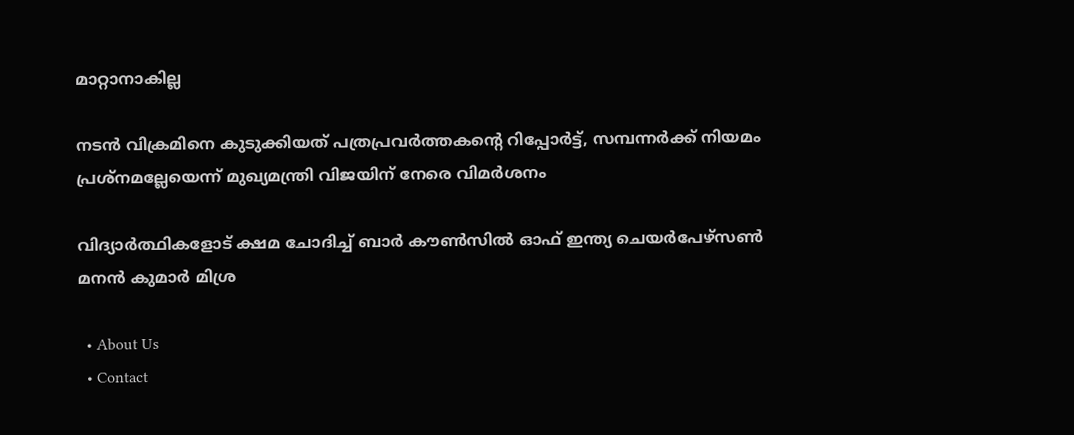മാറ്റാനാകില്ല

നടന്‍ വിക്രമിനെ കുടുക്കിയത് പത്രപ്രവര്‍ത്തകന്റെ റിപ്പോര്‍ട്ട്, സമ്പന്നര്‍ക്ക് നിയമം പ്രശ്നമല്ലേയെന്ന് മുഖ്യമന്ത്രി വിജയിന് നേരെ വിമര്‍ശനം

വിദ്യാര്‍ത്ഥികളോട് ക്ഷമ ചോദിച്ച് ബാര്‍ കൗണ്‍സില്‍ ഓഫ് ഇന്ത്യ ചെയര്‍പേഴ്സണ്‍ മനന്‍ കുമാര്‍ മിശ്ര

  • About Us
  • Contact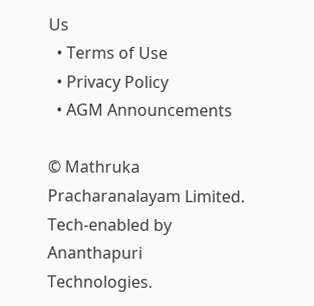Us
  • Terms of Use
  • Privacy Policy
  • AGM Announcements

© Mathruka Pracharanalayam Limited.
Tech-enabled by Ananthapuri Technologies.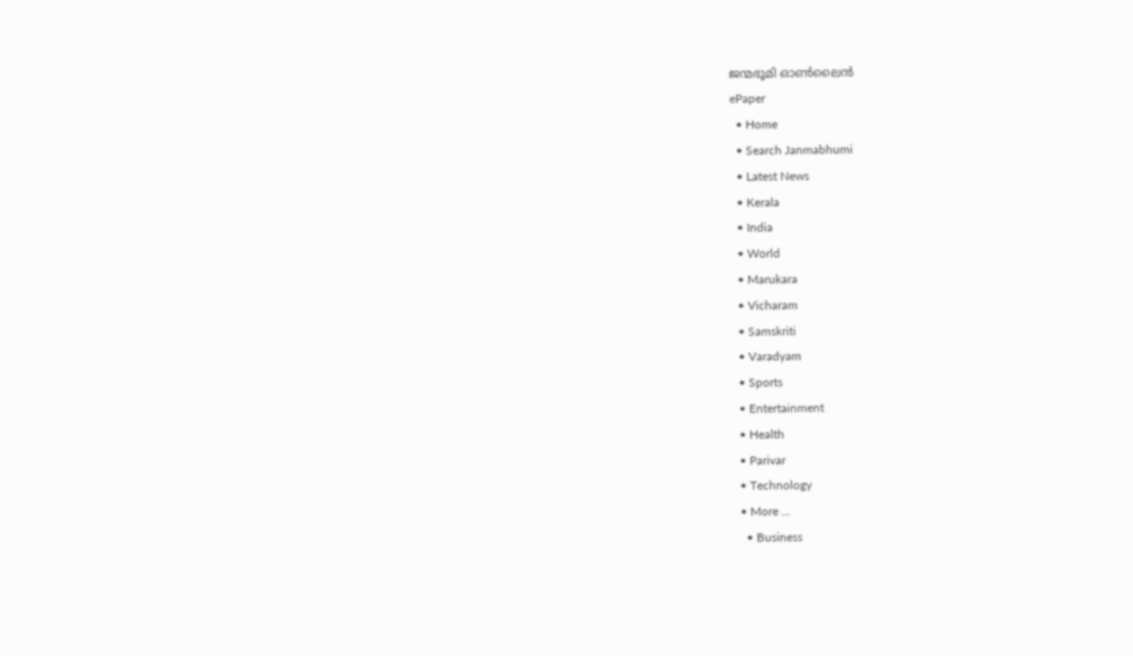ജന്മഭൂമി ഓണ്‍ലൈന്‍
ePaper
  • Home
  • Search Janmabhumi
  • Latest News
  • Kerala
  • India
  • World
  • Marukara
  • Vicharam
  • Samskriti
  • Varadyam
  • Sports
  • Entertainment
  • Health
  • Parivar
  • Technology
  • More …
    • Business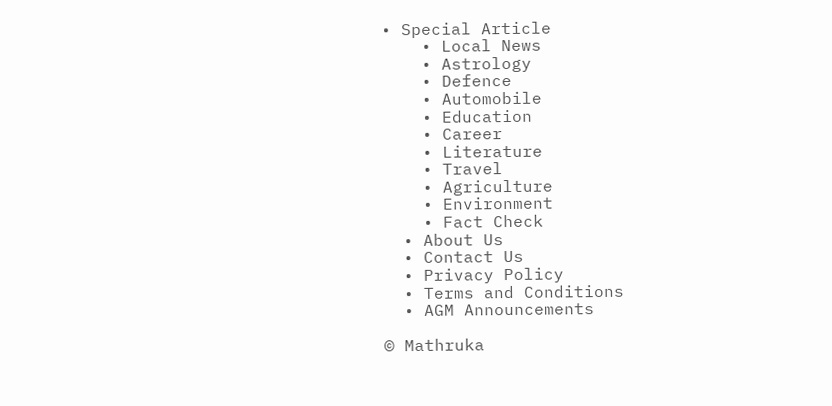• Special Article
    • Local News
    • Astrology
    • Defence
    • Automobile
    • Education
    • Career
    • Literature
    • Travel
    • Agriculture
    • Environment
    • Fact Check
  • About Us
  • Contact Us
  • Privacy Policy
  • Terms and Conditions
  • AGM Announcements

© Mathruka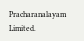Pracharanalayam Limited.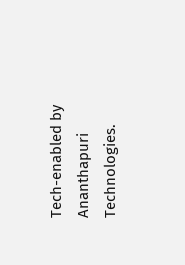Tech-enabled by Ananthapuri Technologies.